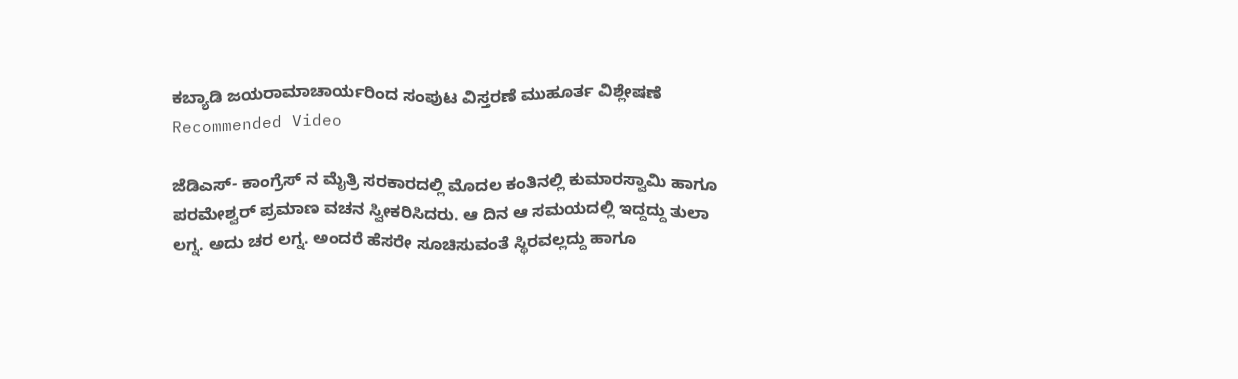ಕಬ್ಯಾಡಿ ಜಯರಾಮಾಚಾರ್ಯರಿಂದ ಸಂಪುಟ ವಿಸ್ತರಣೆ ಮುಹೂರ್ತ ವಿಶ್ಲೇಷಣೆ
Recommended Video

ಜೆಡಿಎಸ್- ಕಾಂಗ್ರೆಸ್ ನ ಮೈತ್ರಿ ಸರಕಾರದಲ್ಲಿ ಮೊದಲ ಕಂತಿನಲ್ಲಿ ಕುಮಾರಸ್ವಾಮಿ ಹಾಗೂ ಪರಮೇಶ್ವರ್ ಪ್ರಮಾಣ ವಚನ ಸ್ವೀಕರಿಸಿದರು. ಆ ದಿನ ಆ ಸಮಯದಲ್ಲಿ ಇದ್ದದ್ದು ತುಲಾ ಲಗ್ನ. ಅದು ಚರ ಲಗ್ನ. ಅಂದರೆ ಹೆಸರೇ ಸೂಚಿಸುವಂತೆ ಸ್ಥಿರವಲ್ಲದ್ದು ಹಾಗೂ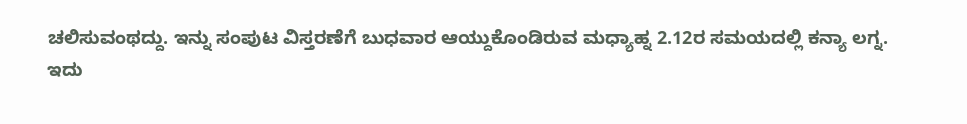ಚಲಿಸುವಂಥದ್ದು. ಇನ್ನು ಸಂಪುಟ ವಿಸ್ತರಣೆಗೆ ಬುಧವಾರ ಆಯ್ದುಕೊಂಡಿರುವ ಮಧ್ಯಾಹ್ನ 2.12ರ ಸಮಯದಲ್ಲಿ ಕನ್ಯಾ ಲಗ್ನ.
ಇದು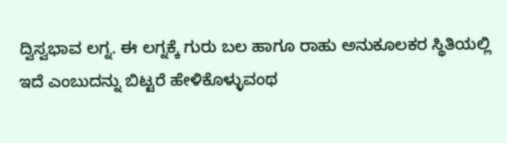ದ್ವಿಸ್ವಭಾವ ಲಗ್ನ. ಈ ಲಗ್ನಕ್ಕೆ ಗುರು ಬಲ ಹಾಗೂ ರಾಹು ಅನುಕೂಲಕರ ಸ್ಥಿತಿಯಲ್ಲಿ ಇದೆ ಎಂಬುದನ್ನು ಬಿಟ್ಟರೆ ಹೇಳಿಕೊಳ್ಳುವಂಥ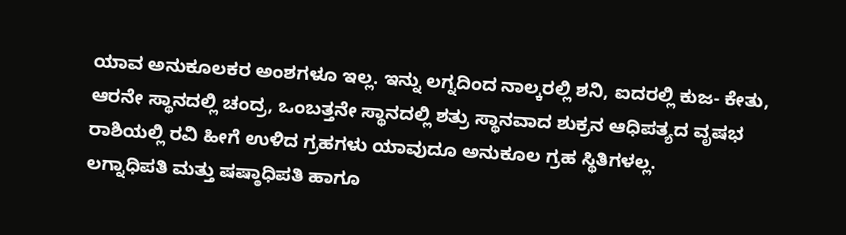ಯಾವ ಅನುಕೂಲಕರ ಅಂಶಗಳೂ ಇಲ್ಲ. ಇನ್ನು ಲಗ್ನದಿಂದ ನಾಲ್ಕರಲ್ಲಿ ಶನಿ, ಐದರಲ್ಲಿ ಕುಜ- ಕೇತು, ಆರನೇ ಸ್ಥಾನದಲ್ಲಿ ಚಂದ್ರ, ಒಂಬತ್ತನೇ ಸ್ಥಾನದಲ್ಲಿ ಶತ್ರು ಸ್ಥಾನವಾದ ಶುಕ್ರನ ಆಧಿಪತ್ಯದ ವೃಷಭ ರಾಶಿಯಲ್ಲಿ ರವಿ ಹೀಗೆ ಉಳಿದ ಗ್ರಹಗಳು ಯಾವುದೂ ಅನುಕೂಲ ಗ್ರಹ ಸ್ಥಿತಿಗಳಲ್ಲ.
ಲಗ್ನಾಧಿಪತಿ ಮತ್ತು ಷಷ್ಠಾಧಿಪತಿ ಹಾಗೂ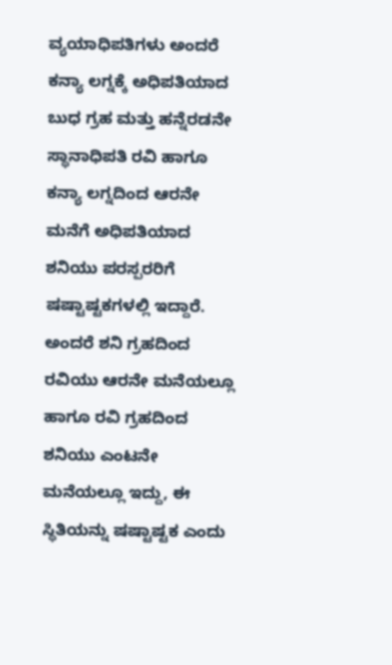ವ್ಯಯಾಧಿಪತಿಗಳು ಅಂದರೆ ಕನ್ಯಾ ಲಗ್ನಕ್ಕೆ ಅಧಿಪತಿಯಾದ ಬುಧ ಗ್ರಹ ಮತ್ತು ಹನ್ನೆರಡನೇ ಸ್ಥಾನಾಧಿಪತಿ ರವಿ ಹಾಗೂ ಕನ್ಯಾ ಲಗ್ನದಿಂದ ಆರನೇ ಮನೆಗೆ ಅಧಿಪತಿಯಾದ ಶನಿಯು ಪರಸ್ಪರರಿಗೆ ಷಷ್ಟಾಷ್ಟಕಗಳಲ್ಲಿ ಇದ್ದಾರೆ. ಅಂದರೆ ಶನಿ ಗ್ರಹದಿಂದ ರವಿಯು ಆರನೇ ಮನೆಯಲ್ಲೂ ಹಾಗೂ ರವಿ ಗ್ರಹದಿಂದ ಶನಿಯು ಎಂಟನೇ ಮನೆಯಲ್ಲೂ ಇದ್ದು, ಈ ಸ್ಥಿತಿಯನ್ನು ಷಷ್ಟಾಷ್ಟಕ ಎಂದು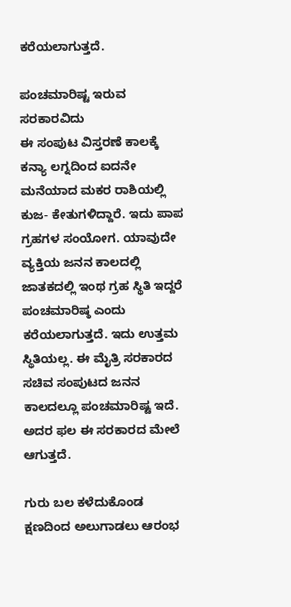ಕರೆಯಲಾಗುತ್ತದೆ.

ಪಂಚಮಾರಿಷ್ಟ ಇರುವ ಸರಕಾರವಿದು
ಈ ಸಂಪುಟ ವಿಸ್ತರಣೆ ಕಾಲಕ್ಕೆ ಕನ್ಯಾ ಲಗ್ನದಿಂದ ಐದನೇ ಮನೆಯಾದ ಮಕರ ರಾಶಿಯಲ್ಲಿ ಕುಜ- ಕೇತುಗಳಿದ್ದಾರೆ. ಇದು ಪಾಪ ಗ್ರಹಗಳ ಸಂಯೋಗ. ಯಾವುದೇ ವ್ಯಕ್ತಿಯ ಜನನ ಕಾಲದಲ್ಲಿ ಜಾತಕದಲ್ಲಿ ಇಂಥ ಗ್ರಹ ಸ್ಥಿತಿ ಇದ್ದರೆ ಪಂಚಮಾರಿಷ್ಠ ಎಂದು ಕರೆಯಲಾಗುತ್ತದೆ. ಇದು ಉತ್ತಮ ಸ್ಥಿತಿಯಲ್ಲ. ಈ ಮೈತ್ರಿ ಸರಕಾರದ ಸಚಿವ ಸಂಪುಟದ ಜನನ ಕಾಲದಲ್ಲೂ ಪಂಚಮಾರಿಷ್ಟ ಇದೆ. ಅದರ ಫಲ ಈ ಸರಕಾರದ ಮೇಲೆ ಆಗುತ್ತದೆ.

ಗುರು ಬಲ ಕಳೆದುಕೊಂಡ ಕ್ಷಣದಿಂದ ಅಲುಗಾಡಲು ಆರಂಭ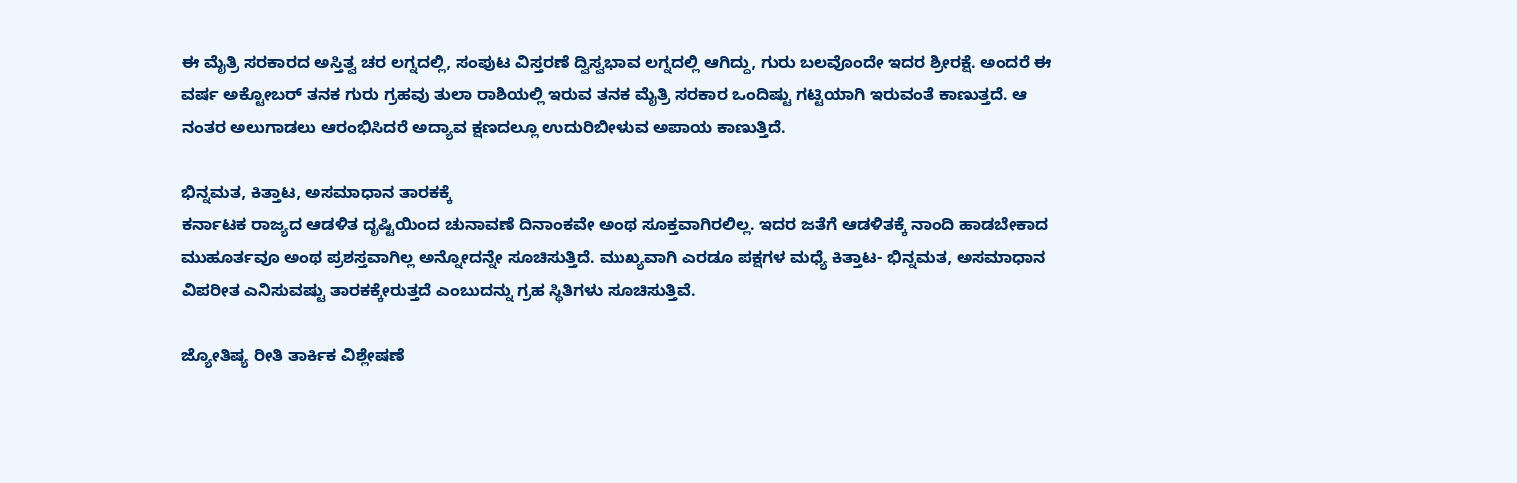ಈ ಮೈತ್ರಿ ಸರಕಾರದ ಅಸ್ತಿತ್ವ ಚರ ಲಗ್ನದಲ್ಲಿ, ಸಂಪುಟ ವಿಸ್ತರಣೆ ದ್ವಿಸ್ವಭಾವ ಲಗ್ನದಲ್ಲಿ ಆಗಿದ್ದು, ಗುರು ಬಲವೊಂದೇ ಇದರ ಶ್ರೀರಕ್ಷೆ. ಅಂದರೆ ಈ ವರ್ಷ ಅಕ್ಟೋಬರ್ ತನಕ ಗುರು ಗ್ರಹವು ತುಲಾ ರಾಶಿಯಲ್ಲಿ ಇರುವ ತನಕ ಮೈತ್ರಿ ಸರಕಾರ ಒಂದಿಷ್ಟು ಗಟ್ಟಿಯಾಗಿ ಇರುವಂತೆ ಕಾಣುತ್ತದೆ. ಆ ನಂತರ ಅಲುಗಾಡಲು ಆರಂಭಿಸಿದರೆ ಅದ್ಯಾವ ಕ್ಷಣದಲ್ಲೂ ಉದುರಿಬೀಳುವ ಅಪಾಯ ಕಾಣುತ್ತಿದೆ.

ಭಿನ್ನಮತ, ಕಿತ್ತಾಟ, ಅಸಮಾಧಾನ ತಾರಕಕ್ಕೆ
ಕರ್ನಾಟಕ ರಾಜ್ಯದ ಆಡಳಿತ ದೃಷ್ಟಿಯಿಂದ ಚುನಾವಣೆ ದಿನಾಂಕವೇ ಅಂಥ ಸೂಕ್ತವಾಗಿರಲಿಲ್ಲ. ಇದರ ಜತೆಗೆ ಆಡಳಿತಕ್ಕೆ ನಾಂದಿ ಹಾಡಬೇಕಾದ ಮುಹೂರ್ತವೂ ಅಂಥ ಪ್ರಶಸ್ತವಾಗಿಲ್ಲ ಅನ್ನೋದನ್ನೇ ಸೂಚಿಸುತ್ತಿದೆ. ಮುಖ್ಯವಾಗಿ ಎರಡೂ ಪಕ್ಷಗಳ ಮಧ್ಯೆ ಕಿತ್ತಾಟ- ಭಿನ್ನಮತ, ಅಸಮಾಧಾನ ವಿಪರೀತ ಎನಿಸುವಷ್ಟು ತಾರಕಕ್ಕೇರುತ್ತದೆ ಎಂಬುದನ್ನು ಗ್ರಹ ಸ್ಥಿತಿಗಳು ಸೂಚಿಸುತ್ತಿವೆ.

ಜ್ಯೋತಿಷ್ಯ ರೀತಿ ತಾರ್ಕಿಕ ವಿಶ್ಲೇಷಣೆ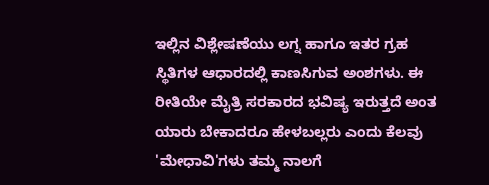ಇಲ್ಲಿನ ವಿಶ್ಲೇಷಣೆಯು ಲಗ್ನ ಹಾಗೂ ಇತರ ಗ್ರಹ ಸ್ಥಿತಿಗಳ ಆಧಾರದಲ್ಲಿ ಕಾಣಸಿಗುವ ಅಂಶಗಳು. ಈ ರೀತಿಯೇ ಮೈತ್ರಿ ಸರಕಾರದ ಭವಿಷ್ಯ ಇರುತ್ತದೆ ಅಂತ ಯಾರು ಬೇಕಾದರೂ ಹೇಳಬಲ್ಲರು ಎಂದು ಕೆಲವು 'ಮೇಧಾವಿ'ಗಳು ತಮ್ಮ ನಾಲಗೆ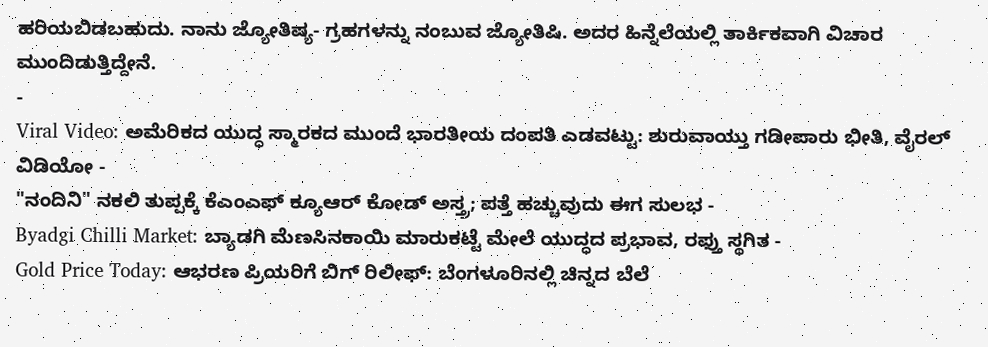ಹರಿಯಬಿಡಬಹುದು. ನಾನು ಜ್ಯೋತಿಷ್ಯ- ಗ್ರಹಗಳನ್ನು ನಂಬುವ ಜ್ಯೋತಿಷಿ. ಅದರ ಹಿನ್ನೆಲೆಯಲ್ಲಿ ತಾರ್ಕಿಕವಾಗಿ ವಿಚಾರ ಮುಂದಿಡುತ್ತಿದ್ದೇನೆ.
-
Viral Video: ಅಮೆರಿಕದ ಯುದ್ಧ ಸ್ಮಾರಕದ ಮುಂದೆ ಭಾರತೀಯ ದಂಪತಿ ಎಡವಟ್ಟು: ಶುರುವಾಯ್ತು ಗಡೀಪಾರು ಭೀತಿ, ವೈರಲ್ ವಿಡಿಯೋ -
"ನಂದಿನಿ" ನಕಲಿ ತುಪ್ಪಕ್ಕೆ ಕೆಎಂಎಫ್ ಕ್ಯೂಆರ್ ಕೋಡ್ ಅಸ್ತ್ರ; ಪತ್ತೆ ಹಚ್ಚುವುದು ಈಗ ಸುಲಭ -
Byadgi Chilli Market: ಬ್ಯಾಡಗಿ ಮೆಣಸಿನಕಾಯಿ ಮಾರುಕಟ್ಟೆ ಮೇಲೆ ಯುದ್ಧದ ಪ್ರಭಾವ, ರಫ್ತು ಸ್ಥಗಿತ -
Gold Price Today: ಆಭರಣ ಪ್ರಿಯರಿಗೆ ಬಿಗ್ ರಿಲೀಫ್: ಬೆಂಗಳೂರಿನಲ್ಲಿ ಚಿನ್ನದ ಬೆಲೆ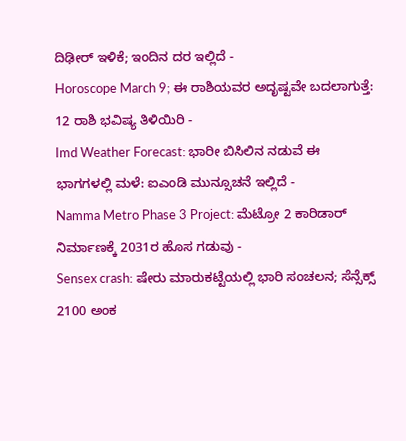ದಿಢೀರ್ ಇಳಿಕೆ; ಇಂದಿನ ದರ ಇಲ್ಲಿದೆ -
Horoscope March 9; ಈ ರಾಶಿಯವರ ಅದೃಷ್ಟವೇ ಬದಲಾಗುತ್ತೆ: 12 ರಾಶಿ ಭವಿಷ್ಯ ತಿಳಿಯಿರಿ -
Imd Weather Forecast: ಭಾರೀ ಬಿಸಿಲಿನ ನಡುವೆ ಈ ಭಾಗಗಳಲ್ಲಿ ಮಳೆ: ಐಎಂಡಿ ಮುನ್ಸೂಚನೆ ಇಲ್ಲಿದೆ -
Namma Metro Phase 3 Project: ಮೆಟ್ರೋ 2 ಕಾರಿಡಾರ್ ನಿರ್ಮಾಣಕ್ಕೆ 2031ರ ಹೊಸ ಗಡುವು -
Sensex crash: ಷೇರು ಮಾರುಕಟ್ಟೆಯಲ್ಲಿ ಭಾರಿ ಸಂಚಲನ; ಸೆನ್ಸೆಕ್ಸ್ 2100 ಅಂಕ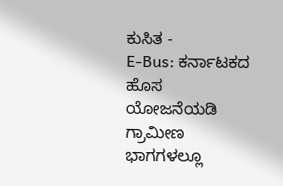ಕುಸಿತ -
E-Bus: ಕರ್ನಾಟಕದ ಹೊಸ ಯೋಜನೆಯಡಿ ಗ್ರಾಮೀಣ ಭಾಗಗಳಲ್ಲೂ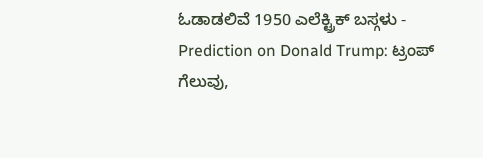ಓಡಾಡಲಿವೆ 1950 ಎಲೆಕ್ಟ್ರಿಕ್ ಬಸ್ಗಳು -
Prediction on Donald Trump: ಟ್ರಂಪ್ ಗೆಲುವು,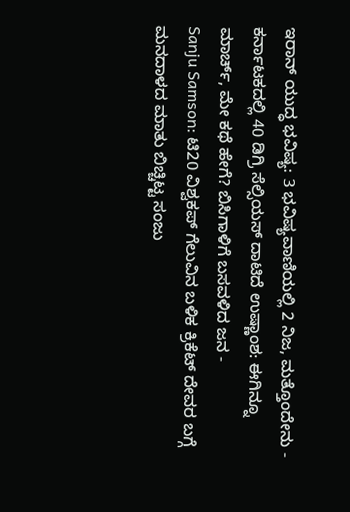ಇರಾನ್ ಯುದ್ಧ ಭವಿಷ್ಯ: 3 ಭವಿಷ್ಯವಾಣಿಯಲ್ಲಿ 2 ನಿಜ, ಮತ್ತೊಂದೇನು -
ಕರ್ನಾಟಕದಲ್ಲಿ 40 ಡಿಗ್ರಿ ಸೆಲ್ಸಿಯಸ್ ದಾಟಿದೆ ಉಷ್ಣಾಂಶ: ಈಗಿನ್ನೂ ಮಾರ್ಚ್, ಮೇ ಕಥೆ ಹೇಗೆ? ಬಿಸಿಗಾಳಿಗೆ ಬಸವಳಿದ ಜನ -
Sanju Samson: ಟಿ20 ವಿಶ್ವಕಪ್ ಗೆಲುವಿನ ಬಳಿಕ ಕ್ರಿಕೆಟ್ ದೇವರ ಬಗ್ಗೆ ಮನದಾಳದ ಮಾತು ಬಿಚ್ಚಿಟ್ಟ ಸಂಜು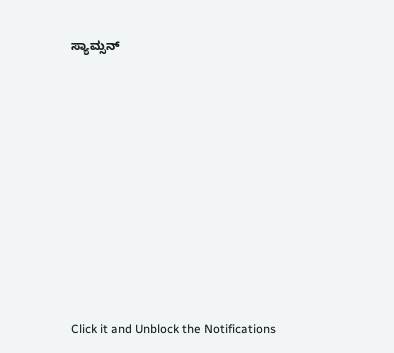ಸ್ಯಾಮ್ಸನ್












Click it and Unblock the Notifications